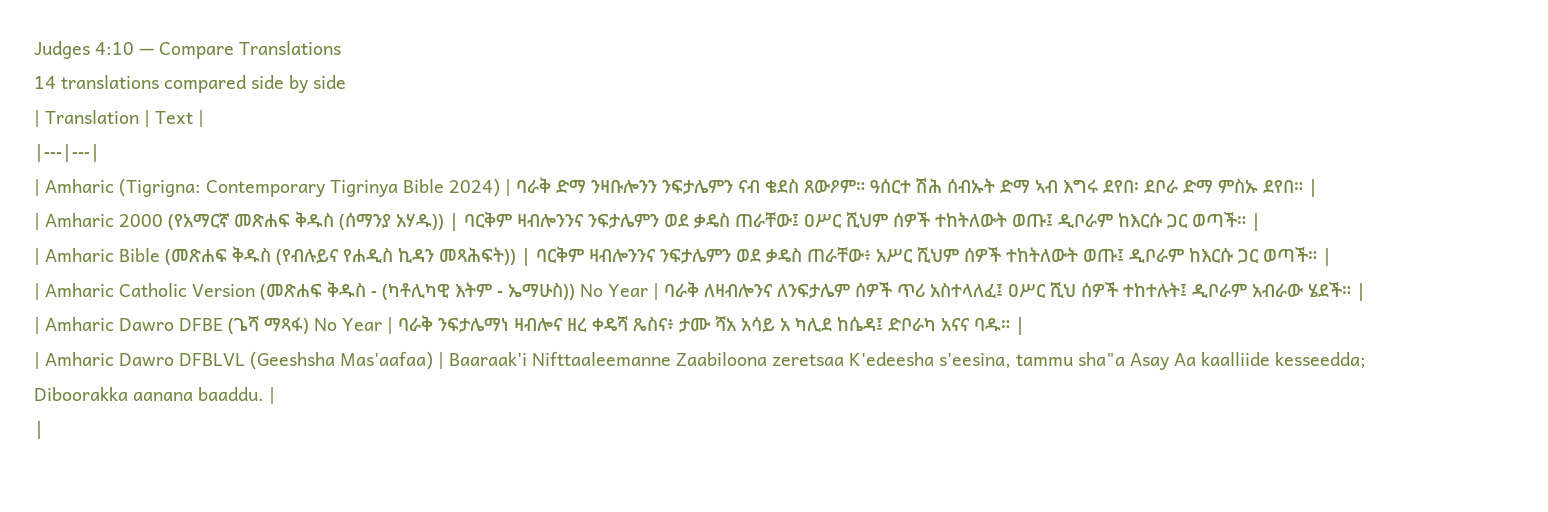Judges 4:10 — Compare Translations
14 translations compared side by side
| Translation | Text |
|---|---|
| Amharic (Tigrigna: Contemporary Tigrinya Bible 2024) | ባራቅ ድማ ንዛቡሎንን ንፍታሌምን ናብ ቄደስ ጸውዖም። ዓሰርተ ሽሕ ሰብኡት ድማ ኣብ እግሩ ደየበ፡ ደቦራ ድማ ምስኡ ደየበ። |
| Amharic 2000 (የአማርኛ መጽሐፍ ቅዱስ (ሰማንያ አሃዱ)) | ባርቅም ዛብሎንንና ንፍታሌምን ወደ ቃዴስ ጠራቸው፤ ዐሥር ሺህም ሰዎች ተከትለውት ወጡ፤ ዲቦራም ከእርሱ ጋር ወጣች። |
| Amharic Bible (መጽሐፍ ቅዱስ (የብሉይና የሐዲስ ኪዳን መጻሕፍት)) | ባርቅም ዛብሎንንና ንፍታሌምን ወደ ቃዴስ ጠራቸው፥ አሥር ሺህም ሰዎች ተከትለውት ወጡ፤ ዲቦራም ከእርሱ ጋር ወጣች። |
| Amharic Catholic Version (መጽሐፍ ቅዱስ - (ካቶሊካዊ እትም - ኤማሁስ)) No Year | ባራቅ ለዛብሎንና ለንፍታሌም ሰዎች ጥሪ አስተላለፈ፤ ዐሥር ሺህ ሰዎች ተከተሉት፤ ዲቦራም አብራው ሄደች። |
| Amharic Dawro DFBE (ጌሻ ማጻፋ) No Year | ባራቅ ንፍታሌማነ ዛብሎና ዘረ ቀዴሻ ጼስና፥ ታሙ ሻአ አሳይ አ ካሊደ ከሴዳ፤ ድቦራካ አናና ባዱ። |
| Amharic Dawro DFBLVL (Geeshsha Mas'aafaa) | Baaraak'i Nifttaaleemanne Zaabiloona zeretsaa K'edeesha s'eesina, tammu sha"a Asay Aa kaalliide kesseedda; Diboorakka aanana baaddu. |
|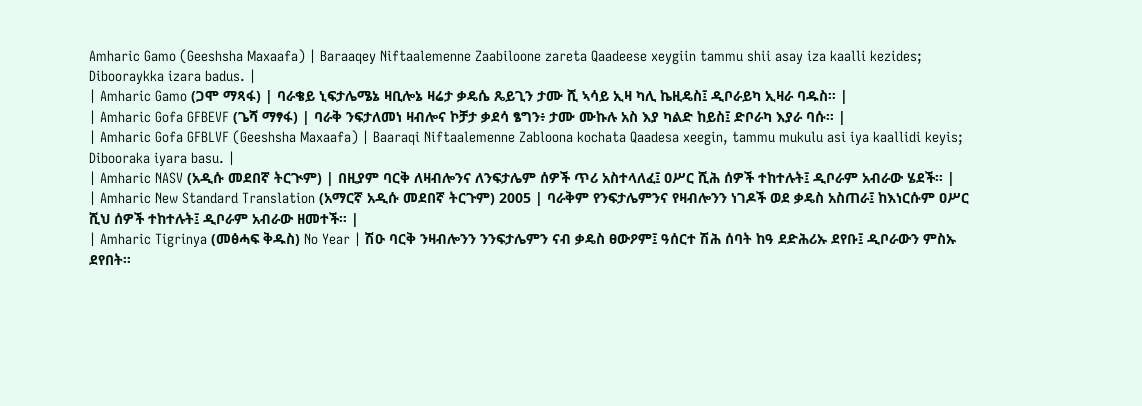Amharic Gamo (Geeshsha Maxaafa) | Baraaqey Niftaalemenne Zaabiloone zareta Qaadeese xeygiin tammu shii asay iza kaalli kezides; Dibooraykka izara badus. |
| Amharic Gamo (ጋሞ ማጻፋ) | ባራቄይ ኒፍታሌሜኔ ዛቢሎኔ ዛሬታ ቃዴሴ ጼይጊን ታሙ ሺ ኣሳይ ኢዛ ካሊ ኬዚዴስ፤ ዲቦራይካ ኢዛራ ባዱስ። |
| Amharic Gofa GFBEVF (ጌሻ ማፃፋ) | ባራቅ ንፍታለመነ ዛብሎና ኮቻታ ቃደሳ ፄግን፥ ታሙ ሙኩሉ አስ እያ ካልድ ከይስ፤ ድቦራካ እያራ ባሱ። |
| Amharic Gofa GFBLVF (Geeshsha Maxaafa) | Baaraqi Niftaalemenne Zabloona kochata Qaadesa xeegin, tammu mukulu asi iya kaallidi keyis; Dibooraka iyara basu. |
| Amharic NASV (አዲሱ መደበኛ ትርጒም) | በዚያም ባርቅ ለዛብሎንና ለንፍታሌም ሰዎች ጥሪ አስተላለፈ፤ ዐሥር ሺሕ ሰዎች ተከተሉት፤ ዲቦራም አብራው ሄደች። |
| Amharic New Standard Translation (አማርኛ አዲሱ መደበኛ ትርጉም) 2005 | ባራቅም የንፍታሌምንና የዛብሎንን ነገዶች ወደ ቃዴስ አስጠራ፤ ከእነርሱም ዐሥር ሺህ ሰዎች ተከተሉት፤ ዲቦራም አብራው ዘመተች። |
| Amharic Tigrinya (መፅሓፍ ቅዱስ) No Year | ሽዑ ባርቅ ንዛብሎንን ንንፍታሌምን ናብ ቃዴስ ፀውዖም፤ ዓሰርተ ሽሕ ሰባት ከዓ ደድሕሪኡ ደየቡ፤ ዲቦራውን ምስኡ ደየበት።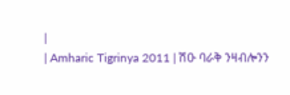|
| Amharic Tigrinya 2011 | ሽዑ ባራቅ ንዛብሎንን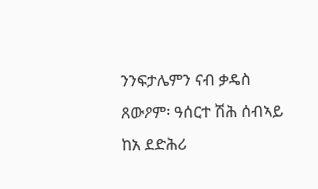ንንፍታሌምን ናብ ቃዴስ ጸውዖም፡ ዓሰርተ ሽሕ ሰብኣይ ከአ ደድሕሪ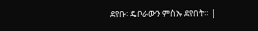ደየቡ፡ ዴቦራውን ምስኡ ደየበት። |